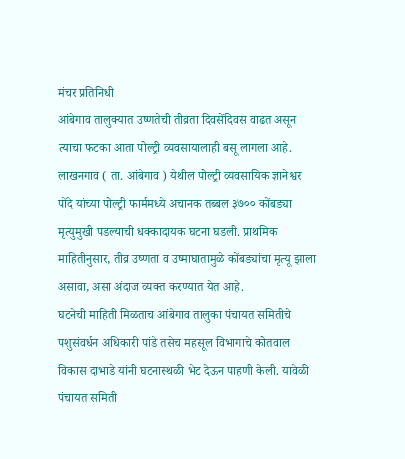मंचर प्रतिनिधी
आंबेगाव तालुक्यात उष्णतेची तीव्रता दिवसेंदिवस वाढत असून त्याचा फटका आता पोल्ट्री व्यवसायालाही बसू लागला आहे. लाखनगाव ( ता. आंबेगाव ) येथील पोल्ट्री व्यवसायिक ज्ञानेश्वर पोंदे यांच्या पोल्ट्री फार्ममध्ये अचानक तब्बल ३७०० कोंबड्या मृत्युमुखी पडल्याची धक्कादायक घटना घडली. प्राथमिक माहितीनुसार, तीव्र उष्णता व उष्माघातामुळे कोंबड्यांचा मृत्यू झाला असावा, असा अंदाज व्यक्त करण्यात येत आहे.
घटनेची माहिती मिळताच आंबेगाव तालुका पंचायत समितीचे पशुसंवर्धन अधिकारी पांडे तसेच महसूल विभागाचे कोतवाल विकास दाभाडे यांनी घटनास्थळी भेट देऊन पाहणी केली. यावेळी पंचायत समिती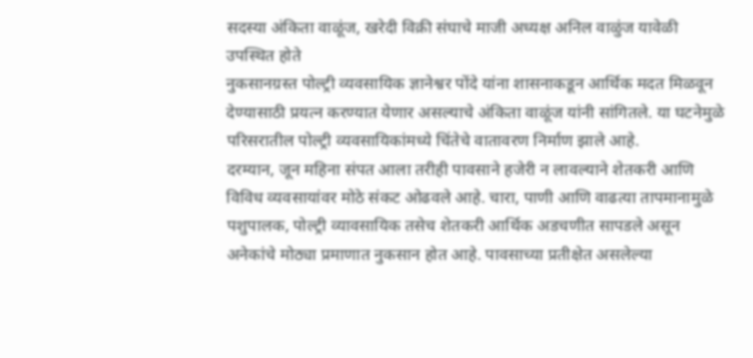सदस्या अंकिता वाळूंज, खरेदी विक्री संघाचे माजी अध्यक्ष अनिल वाळुंज यावेळी उपस्थित होते
नुकसानग्रस्त पोल्ट्री व्यवसायिक ज्ञानेश्वर पोंदे यांना शासनाकडून आर्थिक मदत मिळवून देण्यासाठी प्रयत्न करण्यात येणार असल्याचे अंकिता वाळूंज यांनी सांगितले. या घटनेमुळे परिसरातील पोल्ट्री व्यवसायिकांमध्ये चिंतेचे वातावरण निर्माण झाले आहे.
दरम्यान, जून महिना संपत आला तरीही पावसाने हजेरी न लावल्याने शेतकरी आणि विविध व्यवसायांवर मोठे संकट ओढवले आहे. चारा, पाणी आणि वाढत्या तापमानामुळे पशुपालक, पोल्ट्री व्यावसायिक तसेच शेतकरी आर्थिक अडचणीत सापडले असून अनेकांचे मोठ्या प्रमाणात नुकसान होत आहे. पावसाच्या प्रतीक्षेत असलेल्या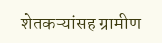शेतकऱ्यांसह ग्रामीण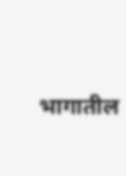भागातील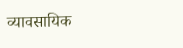व्यावसायिक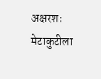अक्षरशः मेटाकुटीला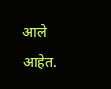आले आहेत.